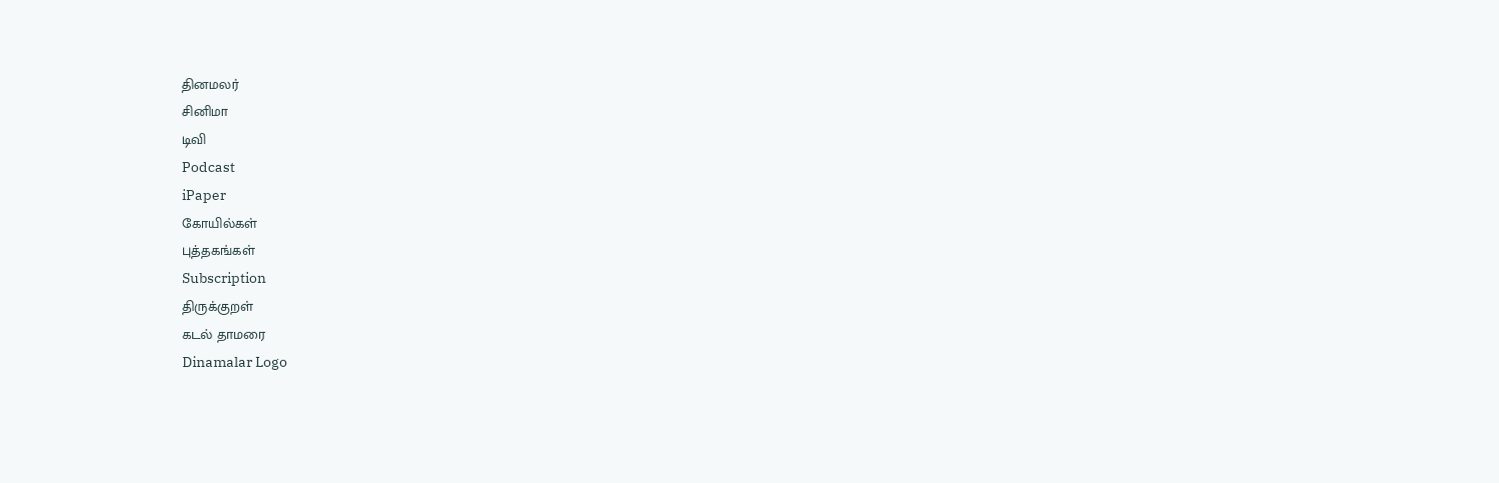தினமலர்
சினிமா
டிவி
Podcast
iPaper
கோயில்கள்
புத்தகங்கள்
Subscription
திருக்குறள்
கடல் தாமரை
Dinamalar Logo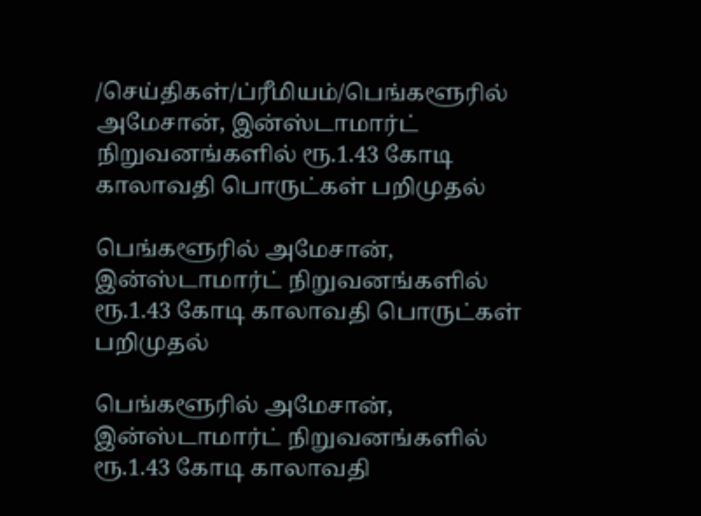/செய்திகள்/ப்ரீமியம்/பெங்களூரில் அமேசான், இன்ஸ்டாமார்ட் நிறுவனங்களில் ரூ.1.43 கோடி காலாவதி பொருட்கள் பறிமுதல்

பெங்களூரில் அமேசான், இன்ஸ்டாமார்ட் நிறுவனங்களில் ரூ.1.43 கோடி காலாவதி பொருட்கள் பறிமுதல்

பெங்களூரில் அமேசான், இன்ஸ்டாமார்ட் நிறுவனங்களில் ரூ.1.43 கோடி காலாவதி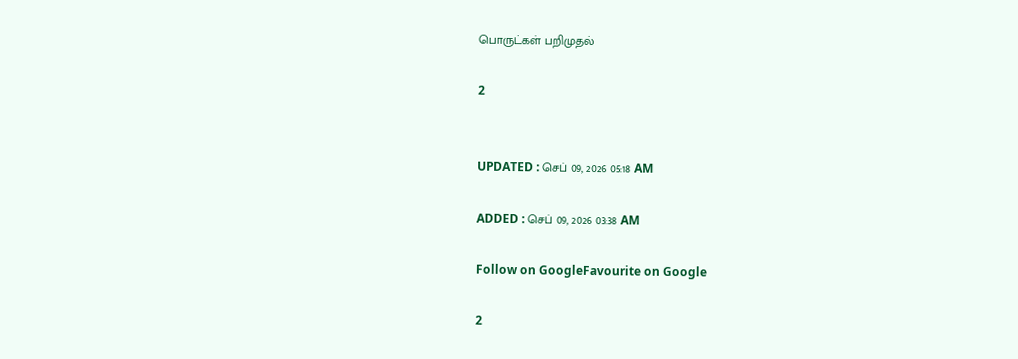பொருட்கள் பறிமுதல்

2


UPDATED : செப் 09, 2026 05:18 AM

ADDED : செப் 09, 2026 03:38 AM

Follow on GoogleFavourite on Google

2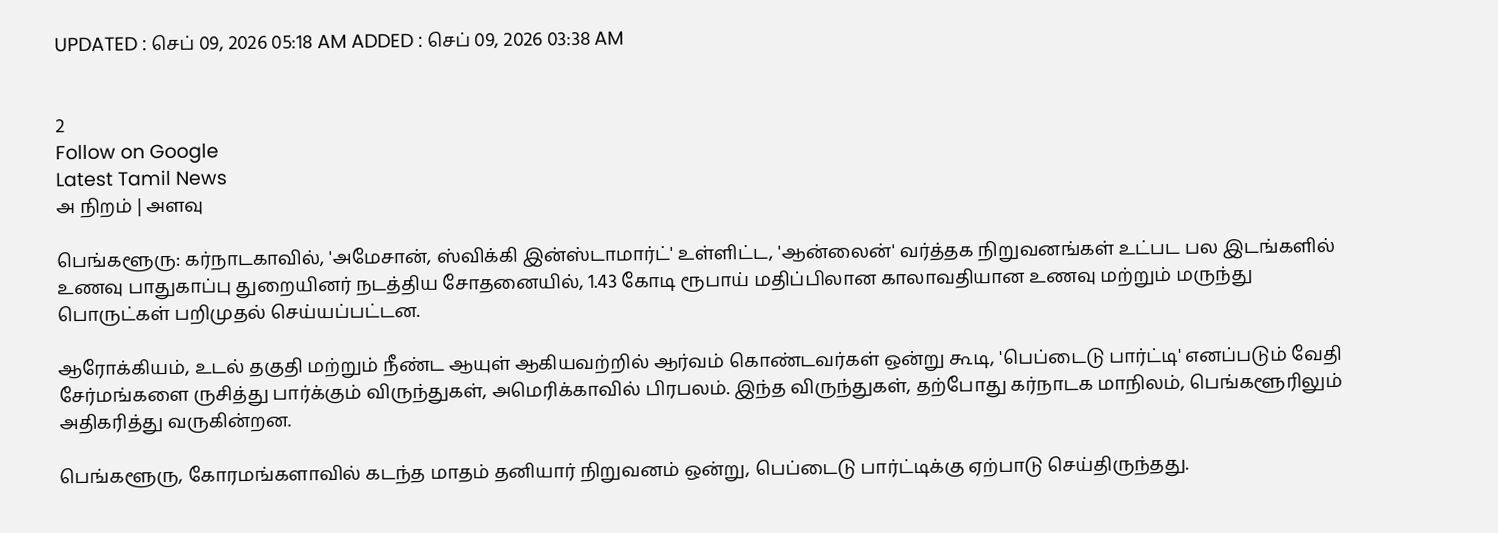UPDATED : செப் 09, 2026 05:18 AM ADDED : செப் 09, 2026 03:38 AM


2
Follow on Google
Latest Tamil News
அ நிறம் | அளவு

பெங்களூரு: கர்நாடகாவில், 'அமேசான், ஸ்விக்கி இன்ஸ்டாமார்ட்' உள்ளிட்ட, 'ஆன்லைன்' வர்த்தக நிறுவனங்கள் உட்பட பல இடங்களில் உணவு பாதுகாப்பு துறையினர் நடத்திய சோதனையில், 1.43 கோடி ரூபாய் மதிப்பிலான காலாவதியான உணவு மற்றும் மருந்து பொருட்கள் பறிமுதல் செய்யப்பட்டன.

ஆரோக்கியம், உடல் தகுதி மற்றும் நீண்ட ஆயுள் ஆகியவற்றில் ஆர்வம் கொண்டவர்கள் ஒன்று கூடி, 'பெப்டைடு பார்ட்டி' எனப்படும் வேதி சேர்மங்களை ருசித்து பார்க்கும் விருந்துகள், அமெரிக்காவில் பிரபலம். இந்த விருந்துகள், தற்போது கர்நாடக மாநிலம், பெங்களூரிலும் அதிகரித்து வருகின்றன.

பெங்களூரு, கோரமங்களாவில் கடந்த மாதம் தனியார் நிறுவனம் ஒன்று, பெப்டைடு பார்ட்டிக்கு ஏற்பாடு செய்திருந்தது.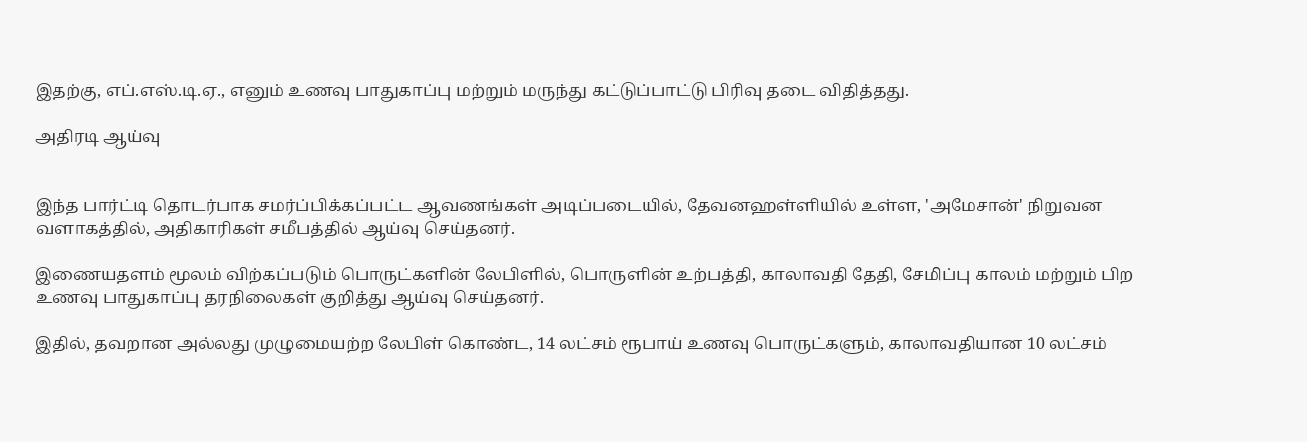இதற்கு, எப்.எஸ்.டி.ஏ., எனும் உணவு பாதுகாப்பு மற்றும் மருந்து கட்டுப்பாட்டு பிரிவு தடை விதித்தது.

அதிரடி ஆய்வு


இந்த பார்ட்டி தொடர்பாக சமர்ப்பிக்கப்பட்ட ஆவணங்கள் அடிப்படையில், தேவனஹள்ளியில் உள்ள, 'அமேசான்' நிறுவன வளாகத்தில், அதிகாரிகள் சமீபத்தில் ஆய்வு செய்தனர்.

இணையதளம் மூலம் விற்கப்படும் பொருட்களின் லேபிளில், பொருளின் உற்பத்தி, காலாவதி தேதி, சேமிப்பு காலம் மற்றும் பிற உணவு பாதுகாப்பு தரநிலைகள் குறித்து ஆய்வு செய்தனர்.

இதில், தவறான அல்லது முழுமையற்ற லேபிள் கொண்ட, 14 லட்சம் ரூபாய் உணவு பொருட்களும், காலாவதியான 10 லட்சம்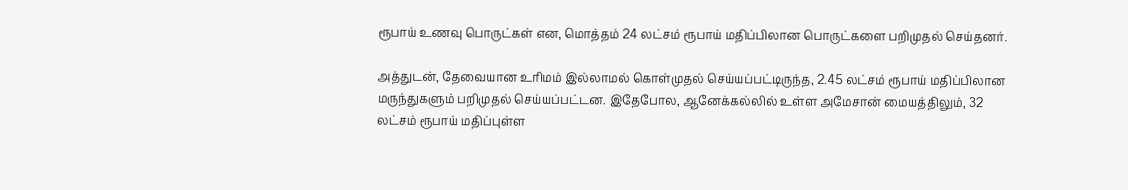ரூபாய் உணவு பொருட்கள் என, மொத்தம் 24 லட்சம் ரூபாய் மதிப்பிலான பொருட்களை பறிமுதல் செய்தனர்.

அத்துடன், தேவையான உரிமம் இல்லாமல் கொள்முதல் செய்யப்பட்டிருந்த, 2.45 லட்சம் ரூபாய் மதிப்பிலான மருந்துகளும் பறிமுதல் செய்யப்பட்டன. இதேபோல, ஆனேக்கல்லில் உள்ள அமேசான் மையத்திலும், 32 லட்சம் ரூபாய் மதிப்புள்ள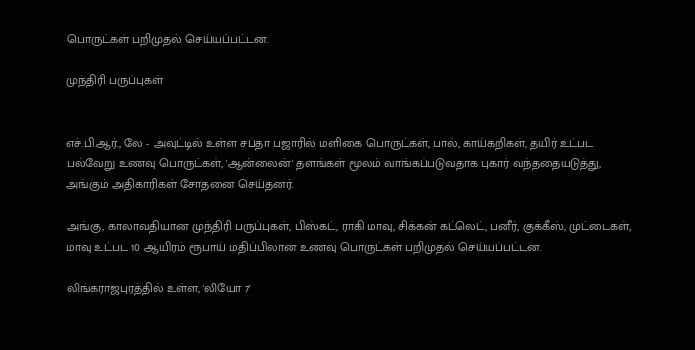பொருட்கள் பறிமுதல் செய்யப்பட்டன.

முந்திரி பருப்புகள்


எச்.பி.ஆர்., லே - அவுட்டில் உள்ள சப்தா பஜாரில் மளிகை பொருட்கள், பால், காய்கறிகள், தயிர் உட்பட பல்வேறு உணவு பொருட்கள், 'ஆன்லைன்' தளங்கள் மூலம் வாங்கப்படுவதாக புகார் வந்ததையடுத்து, அங்கும் அதிகாரிகள் சோதனை செய்தனர்.

அங்கு, காலாவதியான முந்திரி பருப்புகள், பிஸ்கட், ராகி மாவு, சிக்கன் கட்லெட், பனீர், குக்கீஸ், முட்டைகள், மாவு உட்பட 10 ஆயிரம் ரூபாய் மதிப்பிலான உணவு பொருட்கள் பறிமுதல் செய்யப்பட்டன.

லிங்கராஜபுரத்தில் உள்ள, 'லியோ 7'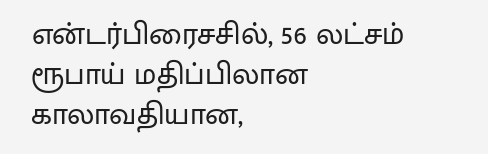என்டர்பிரைசசில், 56 லட்சம் ரூபாய் மதிப்பிலான காலாவதியான,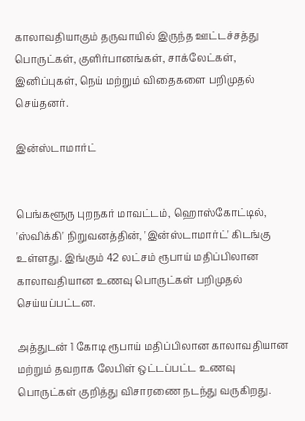காலாவதியாகும் தருவாயில் இருந்த ஊட்டச்சத்து பொருட்கள், குளிர்பானங்கள், சாக்லேட்கள், இனிப்புகள், நெய் மற்றும் விதைகளை பறிமுதல் செய்தனர்.

இன்ஸ்டாமார்ட்


பெங்களூரு புறநகர் மாவட்டம், ஹொஸ்கோட்டில், 'ஸ்விக்கி' நிறுவனத்தின், 'இன்ஸ்டாமார்ட்' கிடங்கு உள்ளது. இங்கும் 42 லட்சம் ரூபாய் மதிப்பிலான காலாவதியான உணவு பொருட்கள் பறிமுதல் செய்யப்பட்டன.

அத்துடன் 1 கோடி ரூபாய் மதிப்பிலான காலாவதியான மற்றும் தவறாக லேபிள் ஒட்டப்பட்ட உணவு பொருட்கள் குறித்து விசாரணை நடந்து வருகிறது.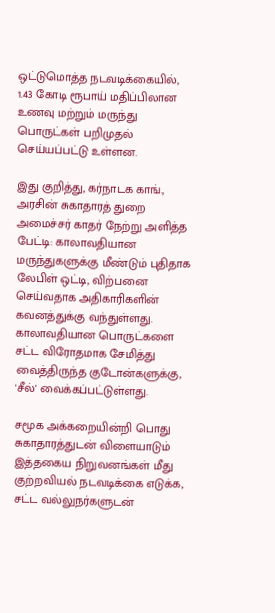ஒட்டுமொத்த நடவடிக்கையில், 1.43 கோடி ரூபாய் மதிப்பிலான உணவு மற்றும் மருந்து பொருட்கள் பறிமுதல் செய்யப்பட்டு உள்ளன.

இது குறித்து, கர்நாடக காங்., அரசின் சுகாதாரத் துறை அமைச்சர் காதர் நேற்று அளித்த பேட்டி: காலாவதியான மருந்துகளுக்கு மீண்டும் புதிதாக லேபிள் ஒட்டி, விற்பனை செய்வதாக அதிகாரிகளின் கவனத்துக்கு வந்துள்ளது. காலாவதியான பொருட்களை சட்ட விரோதமாக சேமித்து வைத்திருந்த குடோன்களுக்கு, 'சீல்' வைக்கப்பட்டுள்ளது.

சமூக அக்கறையின்றி பொது சுகாதாரத்துடன் விளையாடும் இத்தகைய நிறுவனங்கள் மீது குற்றவியல் நடவடிக்கை எடுக்க, சட்ட வல்லுநர்களுடன்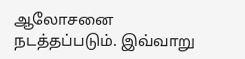ஆலோசனை நடத்தப்படும். இவ்வாறு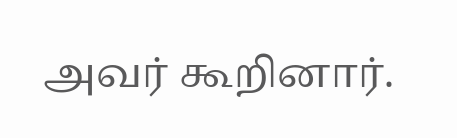அவர் கூறினார்.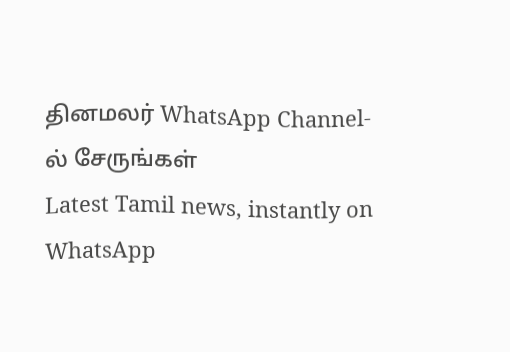தினமலர் WhatsApp Channel-ல் சேருங்கள்
Latest Tamil news, instantly on WhatsApp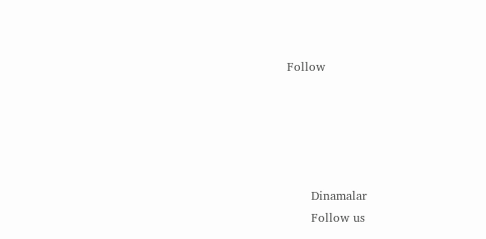Follow





      Dinamalar
      Follow us